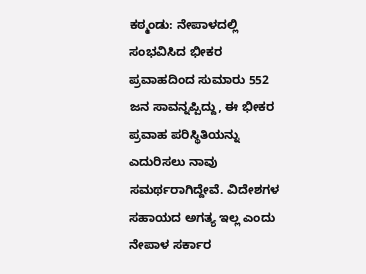ಕಠ್ಮಂಡು: ನೇಪಾಳದಲ್ಲಿ ಸಂಭವಿಸಿದ ಭೀಕರ ಪ್ರವಾಹದಿಂದ ಸುಮಾರು 552 ಜನ ಸಾವನ್ನಪ್ಪಿದ್ದು, ಈ ಭೀಕರ ಪ್ರವಾಹ ಪರಿಸ್ಥಿತಿಯನ್ನು ಎದುರಿಸಲು ನಾವು ಸಮರ್ಥರಾಗಿದ್ದೇವೆ. ವಿದೇಶಗಳ ಸಹಾಯದ ಅಗತ್ಯ ಇಲ್ಲ ಎಂದು ನೇಪಾಳ ಸರ್ಕಾರ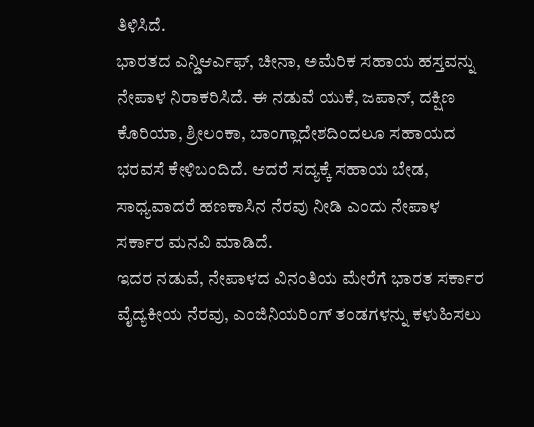ತಿಳಿಸಿದೆ.
ಭಾರತದ ಎನ್ಡಿಆರ್ಎಫ್, ಚೀನಾ, ಅಮೆರಿಕ ಸಹಾಯ ಹಸ್ತವನ್ನು ನೇಪಾಳ ನಿರಾಕರಿಸಿದೆ. ಈ ನಡುವೆ ಯುಕೆ, ಜಪಾನ್, ದಕ್ಷಿಣ ಕೊರಿಯಾ, ಶ್ರೀಲಂಕಾ, ಬಾಂಗ್ಲಾದೇಶದಿಂದಲೂ ಸಹಾಯದ ಭರವಸೆ ಕೇಳಿಬಂದಿದೆ. ಆದರೆ ಸದ್ಯಕ್ಕೆ ಸಹಾಯ ಬೇಡ, ಸಾಧ್ಯವಾದರೆ ಹಣಕಾಸಿನ ನೆರವು ನೀಡಿ ಎಂದು ನೇಪಾಳ ಸರ್ಕಾರ ಮನವಿ ಮಾಡಿದೆ.
ಇದರ ನಡುವೆ, ನೇಪಾಳದ ವಿನಂತಿಯ ಮೇರೆಗೆ ಭಾರತ ಸರ್ಕಾರ ವೈದ್ಯಕೀಯ ನೆರವು, ಎಂಜಿನಿಯರಿಂಗ್ ತಂಡಗಳನ್ನು ಕಳುಹಿಸಲು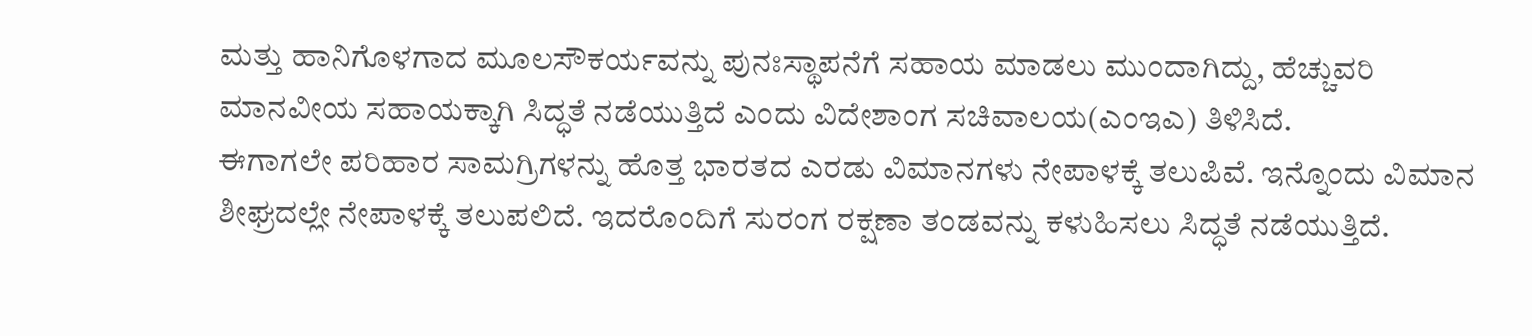ಮತ್ತು ಹಾನಿಗೊಳಗಾದ ಮೂಲಸೌಕರ್ಯವನ್ನು ಪುನಃಸ್ಥಾಪನೆಗೆ ಸಹಾಯ ಮಾಡಲು ಮುಂದಾಗಿದ್ದು, ಹೆಚ್ಚುವರಿ ಮಾನವೀಯ ಸಹಾಯಕ್ಕಾಗಿ ಸಿದ್ಧತೆ ನಡೆಯುತ್ತಿದೆ ಎಂದು ವಿದೇಶಾಂಗ ಸಚಿವಾಲಯ(ಎಂಇಎ) ತಿಳಿಸಿದೆ.
ಈಗಾಗಲೇ ಪರಿಹಾರ ಸಾಮಗ್ರಿಗಳನ್ನು ಹೊತ್ತ ಭಾರತದ ಎರಡು ವಿಮಾನಗಳು ನೇಪಾಳಕ್ಕೆ ತಲುಪಿವೆ. ಇನ್ನೊಂದು ವಿಮಾನ ಶೀಘ್ರದಲ್ಲೇ ನೇಪಾಳಕ್ಕೆ ತಲುಪಲಿದೆ. ಇದರೊಂದಿಗೆ ಸುರಂಗ ರಕ್ಷಣಾ ತಂಡವನ್ನು ಕಳುಹಿಸಲು ಸಿದ್ಧತೆ ನಡೆಯುತ್ತಿದೆ.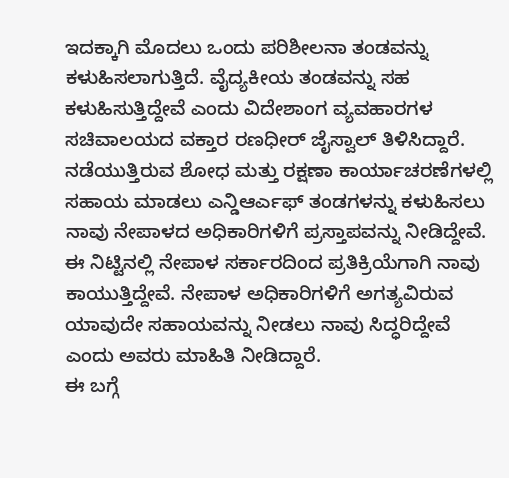ಇದಕ್ಕಾಗಿ ಮೊದಲು ಒಂದು ಪರಿಶೀಲನಾ ತಂಡವನ್ನು ಕಳುಹಿಸಲಾಗುತ್ತಿದೆ. ವೈದ್ಯಕೀಯ ತಂಡವನ್ನು ಸಹ ಕಳುಹಿಸುತ್ತಿದ್ದೇವೆ ಎಂದು ವಿದೇಶಾಂಗ ವ್ಯವಹಾರಗಳ ಸಚಿವಾಲಯದ ವಕ್ತಾರ ರಣಧೀರ್ ಜೈಸ್ವಾಲ್ ತಿಳಿಸಿದ್ದಾರೆ.
ನಡೆಯುತ್ತಿರುವ ಶೋಧ ಮತ್ತು ರಕ್ಷಣಾ ಕಾರ್ಯಾಚರಣೆಗಳಲ್ಲಿ ಸಹಾಯ ಮಾಡಲು ಎನ್ಡಿಆರ್ಎಫ್ ತಂಡಗಳನ್ನು ಕಳುಹಿಸಲು ನಾವು ನೇಪಾಳದ ಅಧಿಕಾರಿಗಳಿಗೆ ಪ್ರಸ್ತಾಪವನ್ನು ನೀಡಿದ್ದೇವೆ. ಈ ನಿಟ್ಟಿನಲ್ಲಿ ನೇಪಾಳ ಸರ್ಕಾರದಿಂದ ಪ್ರತಿಕ್ರಿಯೆಗಾಗಿ ನಾವು ಕಾಯುತ್ತಿದ್ದೇವೆ. ನೇಪಾಳ ಅಧಿಕಾರಿಗಳಿಗೆ ಅಗತ್ಯವಿರುವ ಯಾವುದೇ ಸಹಾಯವನ್ನು ನೀಡಲು ನಾವು ಸಿದ್ಧರಿದ್ದೇವೆ ಎಂದು ಅವರು ಮಾಹಿತಿ ನೀಡಿದ್ದಾರೆ.
ಈ ಬಗ್ಗೆ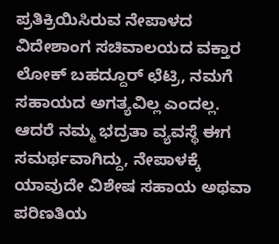ಪ್ರತಿಕ್ರಿಯಿಸಿರುವ ನೇಪಾಳದ ವಿದೇಶಾಂಗ ಸಚಿವಾಲಯದ ವಕ್ತಾರ ಲೋಕ್ ಬಹದ್ದೂರ್ ಛೆಟ್ರಿ, ನಮಗೆ ಸಹಾಯದ ಅಗತ್ಯವಿಲ್ಲ ಎಂದಲ್ಲ. ಆದರೆ ನಮ್ಮ ಭದ್ರತಾ ವ್ಯವಸ್ಥೆ ಈಗ ಸಮರ್ಥವಾಗಿದ್ದು, ನೇಪಾಳಕ್ಕೆ ಯಾವುದೇ ವಿಶೇಷ ಸಹಾಯ ಅಥವಾ ಪರಿಣತಿಯ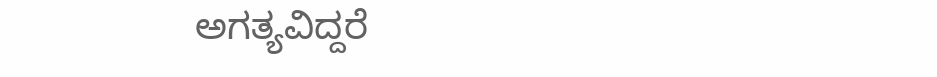ಅಗತ್ಯವಿದ್ದರೆ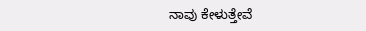ನಾವು ಕೇಳುತ್ತೇವೆ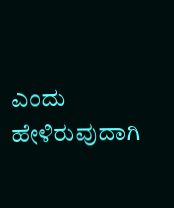ಎಂದು ಹೇಳಿರುವುದಾಗಿ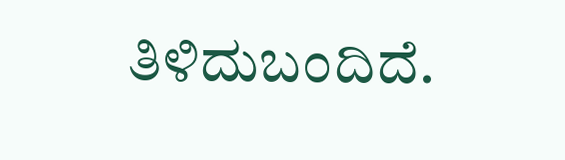ತಿಳಿದುಬಂದಿದೆ.